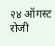२४ ऑगस्ट रोजी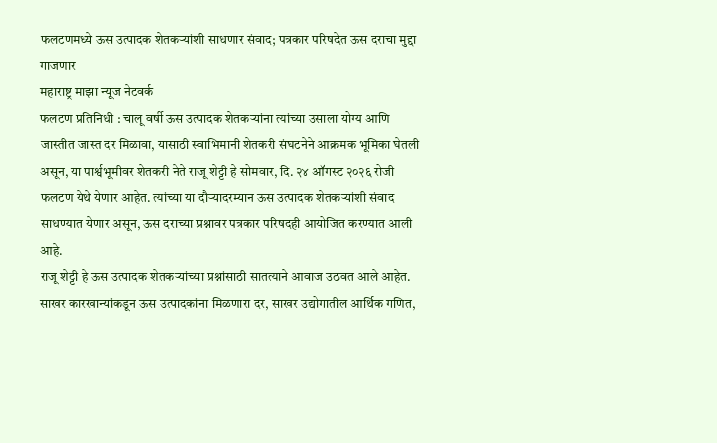फलटणमध्ये ऊस उत्पादक शेतकऱ्यांशी साधणार संवाद; पत्रकार परिषदेत ऊस दराचा मुद्दा गाजणार
महाराष्ट्र माझा न्यूज नेटवर्क
फलटण प्रतिनिधी : चालू वर्षी ऊस उत्पादक शेतकऱ्यांना त्यांच्या उसाला योग्य आणि जास्तीत जास्त दर मिळावा, यासाठी स्वाभिमानी शेतकरी संघटनेने आक्रमक भूमिका घेतली असून, या पार्श्वभूमीवर शेतकरी नेते राजू शेट्टी हे सोमवार, दि. २४ ऑगस्ट २०२६ रोजी फलटण येथे येणार आहेत. त्यांच्या या दौऱ्यादरम्यान ऊस उत्पादक शेतकऱ्यांशी संवाद साधण्यात येणार असून, ऊस दराच्या प्रश्नावर पत्रकार परिषदही आयोजित करण्यात आली आहे.
राजू शेट्टी हे ऊस उत्पादक शेतकऱ्यांच्या प्रश्नांसाठी सातत्याने आवाज उठवत आले आहेत. साखर कारखान्यांकडून ऊस उत्पादकांना मिळणारा दर, साखर उद्योगातील आर्थिक गणित,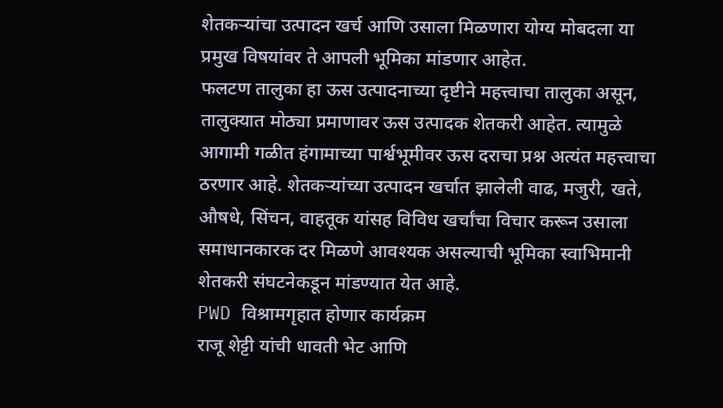शेतकऱ्यांचा उत्पादन खर्च आणि उसाला मिळणारा योग्य मोबदला या प्रमुख विषयांवर ते आपली भूमिका मांडणार आहेत.
फलटण तालुका हा ऊस उत्पादनाच्या दृष्टीने महत्त्वाचा तालुका असून, तालुक्यात मोठ्या प्रमाणावर ऊस उत्पादक शेतकरी आहेत. त्यामुळे आगामी गळीत हंगामाच्या पार्श्वभूमीवर ऊस दराचा प्रश्न अत्यंत महत्त्वाचा ठरणार आहे. शेतकऱ्यांच्या उत्पादन खर्चात झालेली वाढ, मजुरी, खते, औषधे, सिंचन, वाहतूक यांसह विविध खर्चांचा विचार करून उसाला समाधानकारक दर मिळणे आवश्यक असल्याची भूमिका स्वाभिमानी शेतकरी संघटनेकडून मांडण्यात येत आहे.
PWD विश्रामगृहात होणार कार्यक्रम
राजू शेट्टी यांची धावती भेट आणि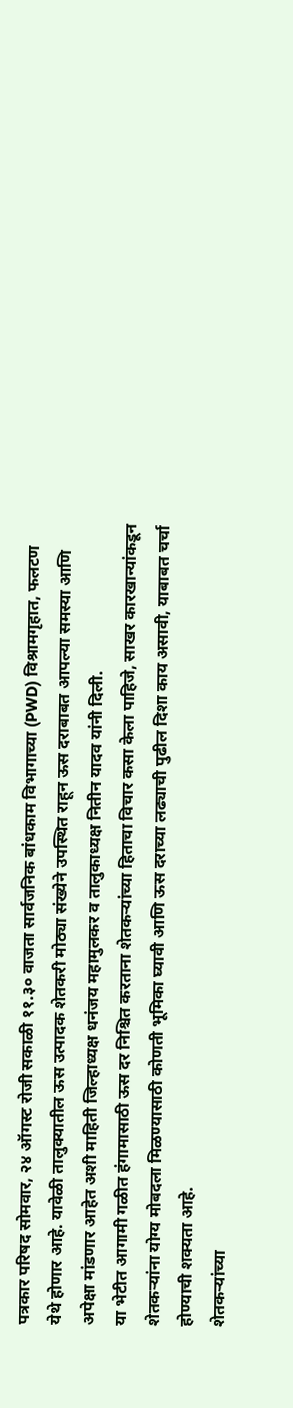पत्रकार परिषद सोमवार, २४ ऑगस्ट रोजी सकाळी ११.३० वाजता सार्वजनिक बांधकाम विभागाच्या (PWD) विश्रामगृहात, फलटण येथे होणार आहे. यावेळी तालुक्यातील ऊस उत्पादक शेतकरी मोठ्या संख्येने उपस्थित राहून ऊस दराबाबत आपल्या समस्या आणि अपेक्षा मांडणार आहेत अशी माहिती जिल्हाध्यक्ष धनंजय महामुलकर व तालुकाध्यक्ष नितीन यादव यांनी दिली.
या भेटीत आगामी गळीत हंगामासाठी ऊस दर निश्चित करताना शेतकऱ्यांच्या हिताचा विचार कसा केला पाहिजे, साखर कारखान्यांकडून शेतकऱ्यांना योग्य मोबदला मिळण्यासाठी कोणती भूमिका घ्यावी आणि ऊस दराच्या लढ्याची पुढील दिशा काय असावी, याबाबत चर्चा होण्याची शक्यता आहे.
शेतकऱ्यांच्या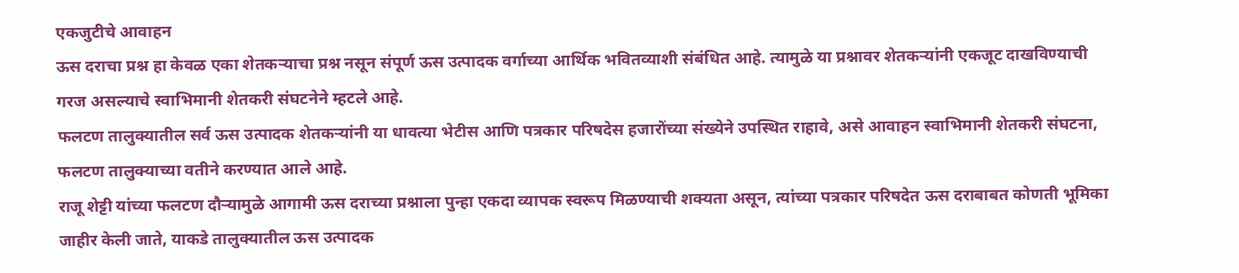एकजुटीचे आवाहन
ऊस दराचा प्रश्न हा केवळ एका शेतकऱ्याचा प्रश्न नसून संपूर्ण ऊस उत्पादक वर्गाच्या आर्थिक भवितव्याशी संबंधित आहे. त्यामुळे या प्रश्नावर शेतकऱ्यांनी एकजूट दाखविण्याची गरज असल्याचे स्वाभिमानी शेतकरी संघटनेने म्हटले आहे.
फलटण तालुक्यातील सर्व ऊस उत्पादक शेतकऱ्यांनी या धावत्या भेटीस आणि पत्रकार परिषदेस हजारोंच्या संख्येने उपस्थित राहावे, असे आवाहन स्वाभिमानी शेतकरी संघटना, फलटण तालुक्याच्या वतीने करण्यात आले आहे.
राजू शेट्टी यांच्या फलटण दौऱ्यामुळे आगामी ऊस दराच्या प्रश्नाला पुन्हा एकदा व्यापक स्वरूप मिळण्याची शक्यता असून, त्यांच्या पत्रकार परिषदेत ऊस दराबाबत कोणती भूमिका जाहीर केली जाते, याकडे तालुक्यातील ऊस उत्पादक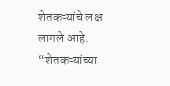शेतकऱ्यांचे लक्ष लागले आहे.
“शेतकऱ्यांच्या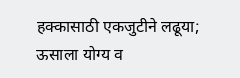हक्कासाठी एकजुटीने लढूया; ऊसाला योग्य व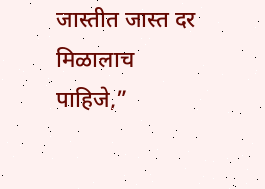जास्तीत जास्त दर मिळालाच पाहिजे,”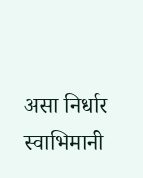असा निर्धार स्वाभिमानी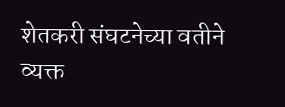शेतकरी संघटनेच्या वतीने व्यक्त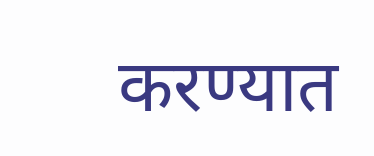करण्यात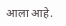आला आहे.